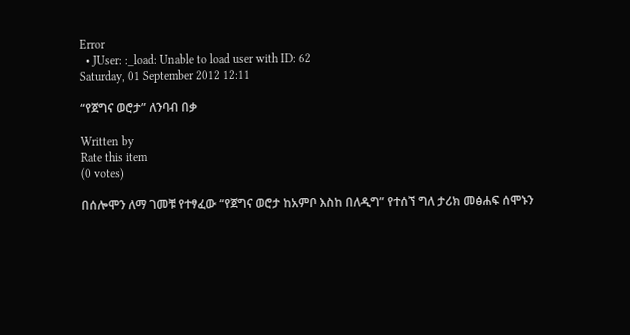Error
  • JUser: :_load: Unable to load user with ID: 62
Saturday, 01 September 2012 12:11

“የጀግና ወሮታ” ለንባብ በቃ

Written by
Rate this item
(0 votes)

በሰሎሞን ለማ ገመቹ የተፃፈው “የጀግና ወሮታ ከአምቦ እስከ በለዲግ” የተሰኘ ግለ ታሪክ መፅሐፍ ሰሞኑን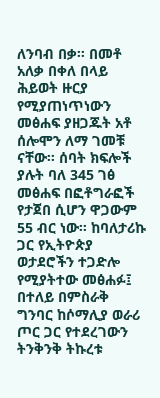ለንባብ በቃ፡፡ በመቶ አለቃ በቀለ በላይ ሕይወት ዙርያ የሚያጠነጥነውን መፅሐፍ ያዘጋጁት አቶ ሰሎሞን ለማ ገመቹ ናቸው፡፡ ሰባት ክፍሎች ያሉት ባለ 345 ገፅ መፅሐፍ በፎቶግራፎች የታጀበ ሲሆን ዋጋውም 55 ብር ነው፡፡ ከባለታሪኩ ጋር የኢትዮጵያ ወታደሮችን ተጋድሎ የሚያትተው መፅሐፉ፤ በተለይ በምስራቅ ግንባር ከሶማሊያ ወራሪ ጦር ጋር የተደረገውን ትንቅንቅ ትኩረቱ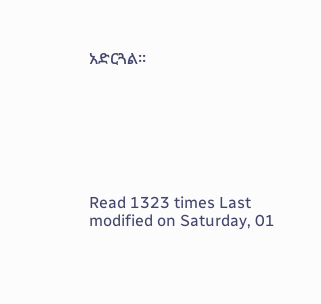አድርጓል፡፡







Read 1323 times Last modified on Saturday, 01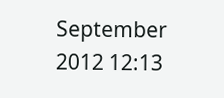September 2012 12:13